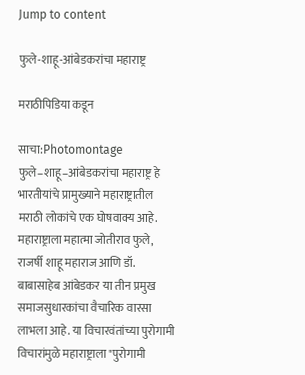Jump to content

फुले-शाहू-आंबेडकरांचा महाराष्ट्र

मराठीपिडिया कडून

साचा:Photomontage फुले–शाहू–आंबेडकरांचा महाराष्ट्र हे भारतीयांचे प्रामुख्याने महाराष्ट्रातील मराठी लोकांचे एक घोषवाक्य आहे. महाराष्ट्राला महात्मा जोतीराव फुले, राजर्षी शाहू महाराज आणि डॉ. बाबासाहेब आंबेडकर या तीन प्रमुख समाजसुधारकांचा वैचारिक वारसा लाभला आहे. या विचारवंतांच्या पुरोगामी विचारांमुळे महाराष्ट्राला "पुरोगामी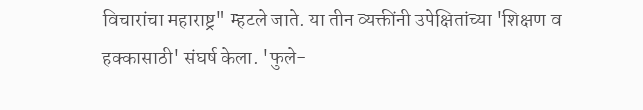विचारांचा महाराष्ट्र" म्हटले जाते. या तीन व्यक्तींनी उपेक्षितांच्या 'शिक्षण व हक्कासाठी' संघर्ष केला. 'फुले-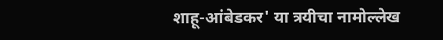शाहू-आंबेडकर' या त्रयीचा नामोल्लेख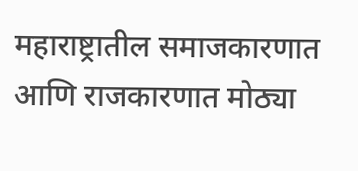महाराष्ट्रातील समाजकारणात आणि राजकारणात मोठ्या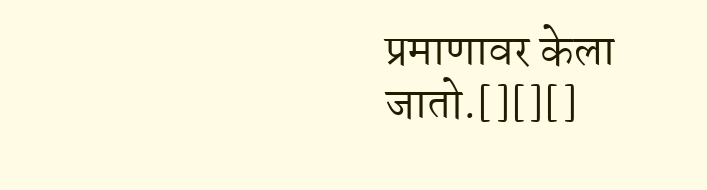प्रमाणावर केला जातो.[][][]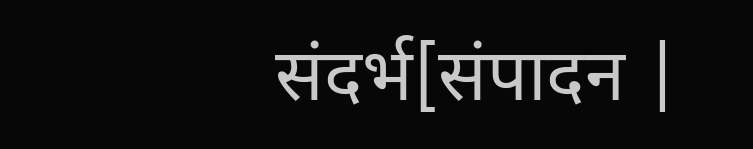संदर्भ[संपादन |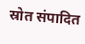स्रोत संपादित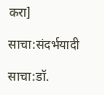करा]

साचा:संदर्भयादी

साचा:डॉ.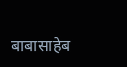बाबासाहेब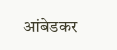आंबेडकर